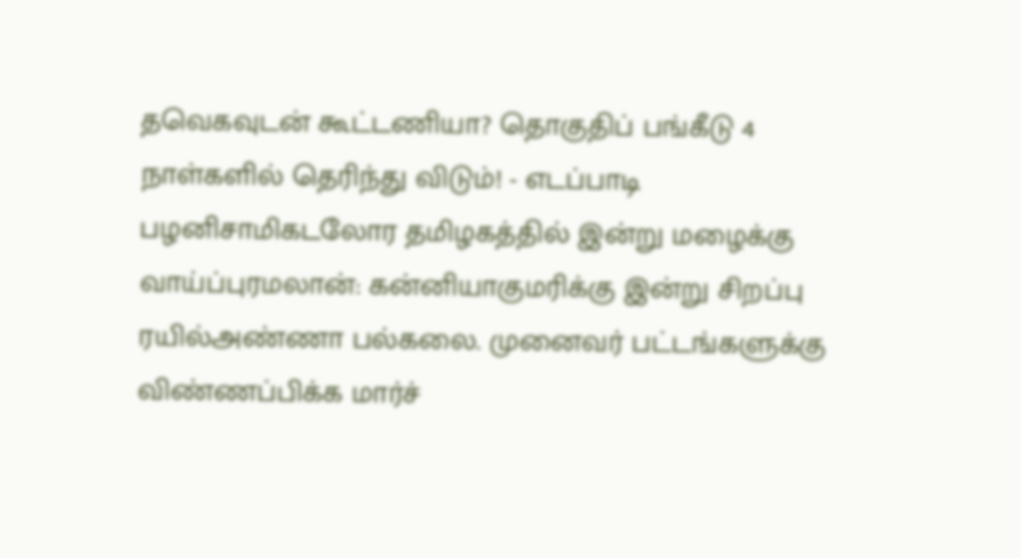தவெகவுடன் கூட்டணியா? தொகுதிப் பங்கீடு 4 நாள்களில் தெரிந்து விடும்! - எடப்பாடி பழனிசாமிகடலோர தமிழகத்தில் இன்று மழைக்கு வாய்ப்புரமலான்: கன்னியாகுமரிக்கு இன்று சிறப்பு ரயில்அண்ணா பல்கலை. முனைவர் பட்டங்களுக்கு விண்ணப்பிக்க மார்ச்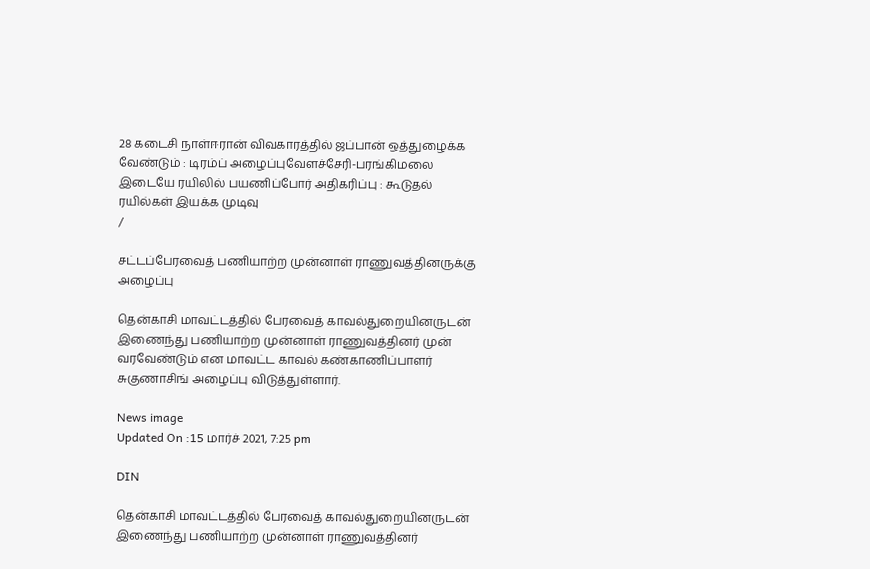28 கடைசி நாள்ஈரான் விவகாரத்தில் ஜப்பான் ஒத்துழைக்க வேண்டும் : டிரம்ப் அழைப்புவேளச்சேரி-பரங்கிமலை இடையே ரயிலில் பயணிப்போர் அதிகரிப்பு : கூடுதல் ரயில்கள் இயக்க முடிவு
/

சட்டப்பேரவைத் பணியாற்ற முன்னாள் ராணுவத்தினருக்கு அழைப்பு

தென்காசி மாவட்டத்தில் பேரவைத் காவல்துறையினருடன் இணைந்து பணியாற்ற முன்னாள் ராணுவத்தினர் முன் வரவேண்டும் என மாவட்ட காவல் கண்காணிப்பாளர் சுகுணாசிங் அழைப்பு விடுத்துள்ளார்.

News image
Updated On :15 மார்ச் 2021, 7:25 pm

DIN

தென்காசி மாவட்டத்தில் பேரவைத் காவல்துறையினருடன் இணைந்து பணியாற்ற முன்னாள் ராணுவத்தினர்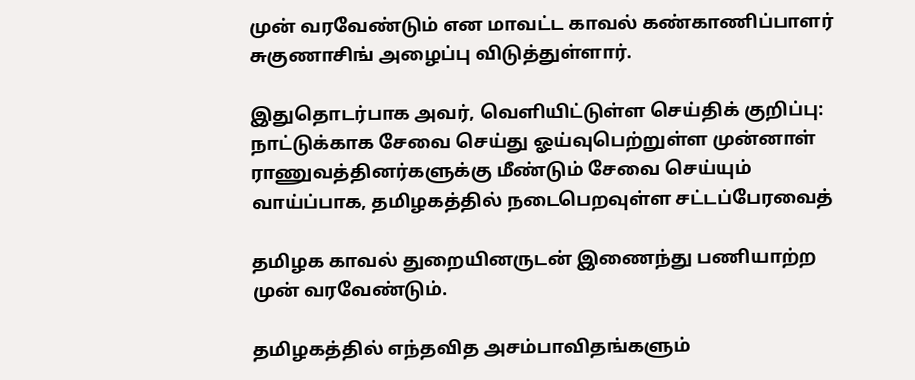முன் வரவேண்டும் என மாவட்ட காவல் கண்காணிப்பாளர் சுகுணாசிங் அழைப்பு விடுத்துள்ளார்.

இதுதொடர்பாக அவர், வெளியிட்டுள்ள செய்திக் குறிப்பு: நாட்டுக்காக சேவை செய்து ஓய்வுபெற்றுள்ள முன்னாள் ராணுவத்தினர்களுக்கு மீண்டும் சேவை செய்யும் வாய்ப்பாக, தமிழகத்தில் நடைபெறவுள்ள சட்டப்பேரவைத்

தமிழக காவல் துறையினருடன் இணைந்து பணியாற்ற முன் வரவேண்டும்.

தமிழகத்தில் எந்தவித அசம்பாவிதங்களும்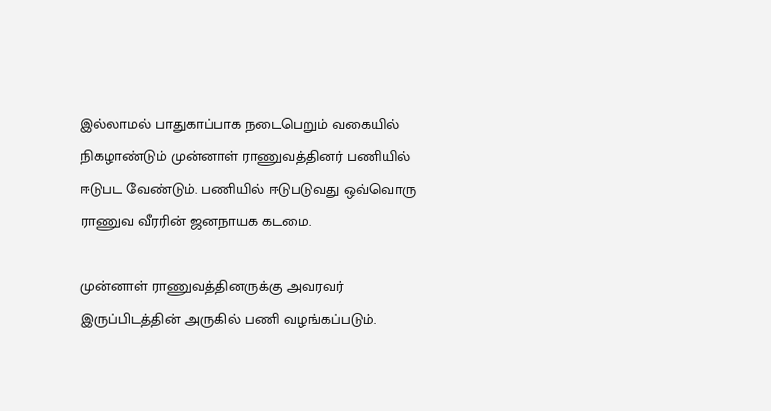இல்லாமல் பாதுகாப்பாக நடைபெறும் வகையில் நிகழாண்டும் முன்னாள் ராணுவத்தினர் பணியில் ஈடுபட வேண்டும். பணியில் ஈடுபடுவது ஒவ்வொரு ராணுவ வீரரின் ஜனநாயக கடமை.

முன்னாள் ராணுவத்தினருக்கு அவரவர் இருப்பிடத்தின் அருகில் பணி வழங்கப்படும்.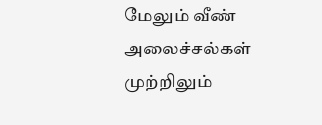மேலும் வீண் அலைச்சல்கள் முற்றிலும்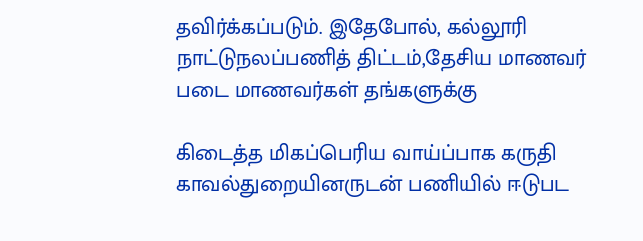தவிர்க்கப்படும். இதேபோல், கல்லூரி நாட்டுநலப்பணித் திட்டம்,தேசிய மாணவர் படை மாணவர்கள் தங்களுக்கு

கிடைத்த மிகப்பெரிய வாய்ப்பாக கருதி காவல்துறையினருடன் பணியில் ஈடுபட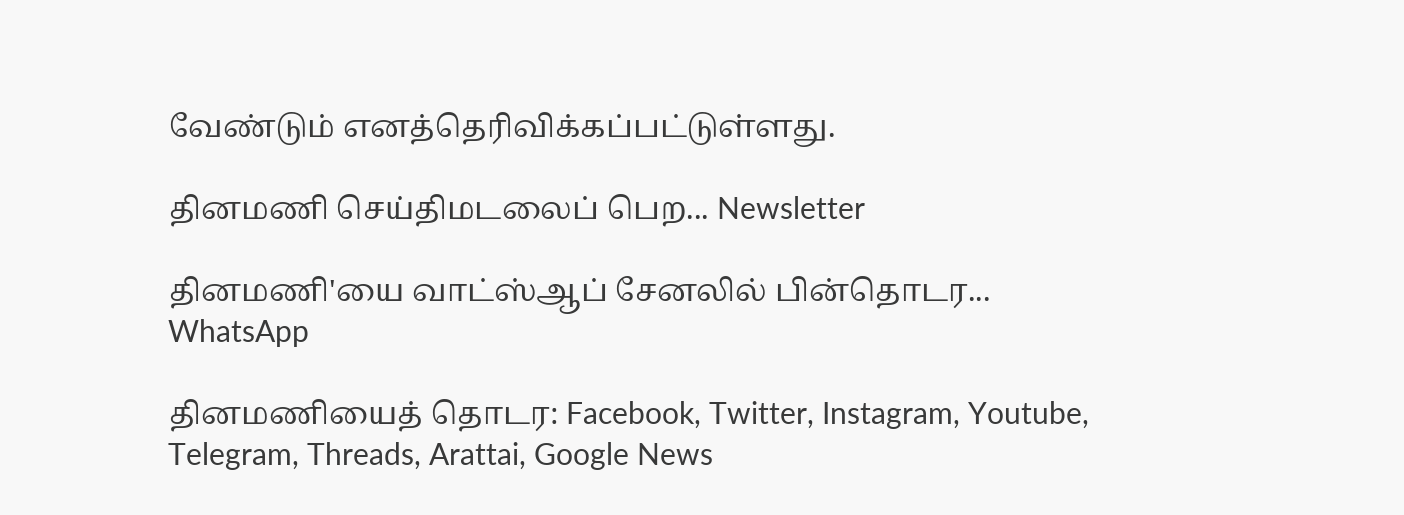வேண்டும் எனத்தெரிவிக்கப்பட்டுள்ளது.

தினமணி செய்திமடலைப் பெற... Newsletter

தினமணி'யை வாட்ஸ்ஆப் சேனலில் பின்தொடர... WhatsApp

தினமணியைத் தொடர: Facebook, Twitter, Instagram, Youtube, Telegram, Threads, Arattai, Google News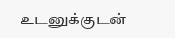உடனுக்குடன்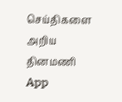செய்திகளை அறிய தினமணி App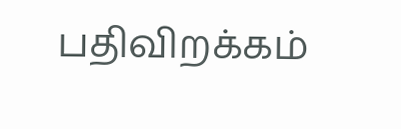பதிவிறக்கம்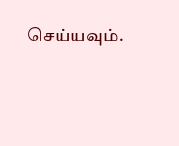செய்யவும்.